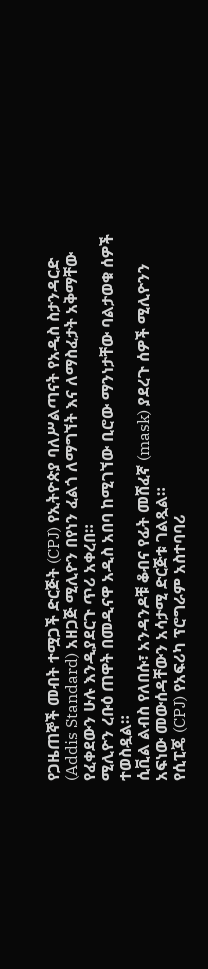የጋዜጠኞች መብት ተሟጋች ድርጅት (CPJ) የኢትዮጵያ ባለሥልጣናት የአዲስ ስታንዳርድ (Addis Standard) አዘጋጅ ሚሊዮን በየነን ፈልጎ ለማግኘት እና ለማስፈታት አቅማቸው የፈቀደውን ሁሉ እንዲያደርጉ ጥሪ አቀረበ።
ሚሊዮን ረቡዕ ጠዋት በመዲናዋ አዲስ አበባ ከሚገኘው ቢሮው ማንነታቸው ባልታወቁ ሰዎች ተወስዷል።
ሲቪል ልብስ የለበሱ፣ አንዳንዶቹ ቆብና የፊት መሸፈኛ (mask) ያደረጉ ሰዎች ሚሊዮንን አፍነው መውሰዳቸውን አሳታሚ ድርጅቱ ገልጿል።
የሲፒጄ (CPJ) የአፍሪካ ፕሮግራም አስተባባሪ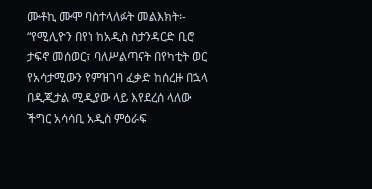ሙቶኪ ሙሞ ባስተላለፉት መልእክት፡-
“የሚሊዮን በየነ ከአዲስ ስታንዳርድ ቢሮ ታፍኖ መሰወር፣ ባለሥልጣናት በየካቲት ወር የአሳታሚውን የምዝገባ ፈቃድ ከሰረዙ በኋላ በዲጂታል ሚዲያው ላይ እየደረሰ ላለው ችግር አሳሳቢ አዲስ ምዕራፍ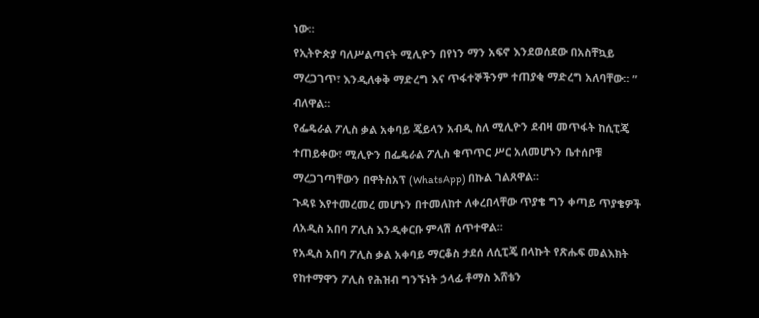ነው።
የኢትዮጵያ ባለሥልጣናት ሚሊዮን በየነን ማን አፍኖ እንደወሰደው በአስቸኳይ ማረጋገጥ፣ እንዲለቀቅ ማድረግ እና ጥፋተኞችንም ተጠያቂ ማድረግ አለባቸው። ” ብለዋል።
የፌዴራል ፖሊስ ቃል አቀባይ ጄይላን አብዲ ስለ ሚሊዮን ደብዛ መጥፋት ከሲፒጄ ተጠይቀው፣ ሚሊዮን በፌዴራል ፖሊስ ቁጥጥር ሥር አለመሆኑን ቤተሰቦቹ ማረጋገጣቸውን በዋትስአፕ (WhatsApp) በኩል ገልጸዋል።
ጉዳዩ እየተመረመረ መሆኑን በተመለከተ ለቀረበላቸው ጥያቄ ግን ቀጣይ ጥያቄዎች ለአዲስ አበባ ፖሊስ እንዲቀርቡ ምላሽ ሰጥተዋል።
የአዲስ አበባ ፖሊስ ቃል አቀባይ ማርቆስ ታደሰ ለሲፒጄ በላኩት የጽሑፍ መልእክት የከተማዋን ፖሊስ የሕዝብ ግንኙነት ኃላፊ ቶማስ እሸቴን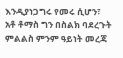እንዲያነጋግሩ የመሩ ሲሆን፣ አቶ ቶማስ ግን በስልክ ባደረጉት ምልልስ ምንም ዓይነት መረጃ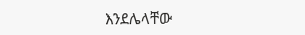እንደሌላቸው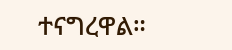ተናግረዋል።